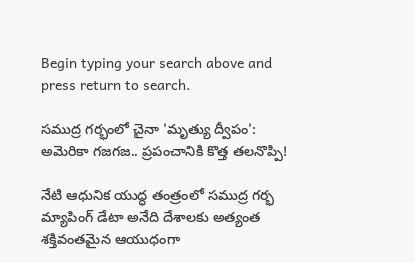Begin typing your search above and press return to search.

సముద్ర గర్భంలో చైనా 'మృత్యు ద్వీపం': అమెరికా గజగజ.. ప్రపంచానికి కొత్త త‌ల‌నొప్పి!

నేటి ఆధునిక యుద్ధ తంత్రంలో సముద్ర గర్భ మ్యాపింగ్ డేటా అనేది దేశాలకు అత్యంత శక్తివంతమైన ఆయుధంగా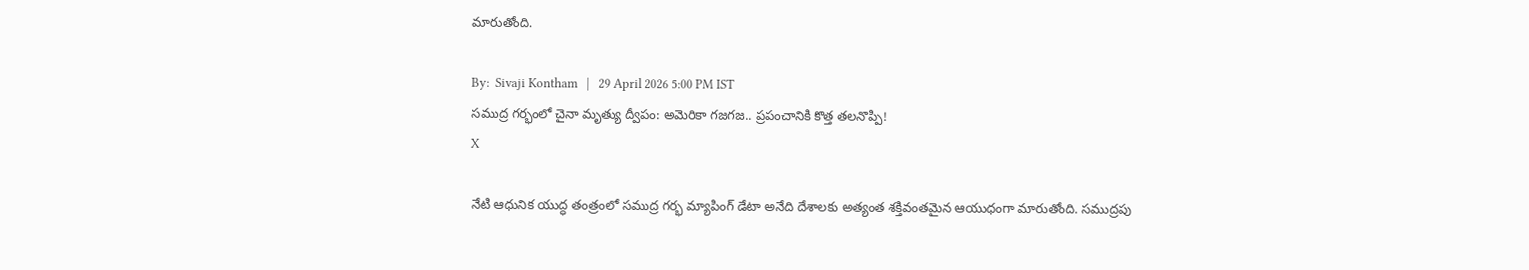మారుతోంది.

By:  Sivaji Kontham   |   29 April 2026 5:00 PM IST
సముద్ర గర్భంలో చైనా మృత్యు ద్వీపం: అమెరికా గజగజ.. ప్రపంచానికి కొత్త త‌ల‌నొప్పి!
X

నేటి ఆధునిక యుద్ధ తంత్రంలో సముద్ర గర్భ మ్యాపింగ్ డేటా అనేది దేశాలకు అత్యంత శక్తివంతమైన ఆయుధంగా మారుతోంది. సముద్రపు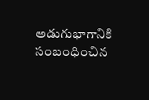అడుగుభాగానికి సంబంధించిన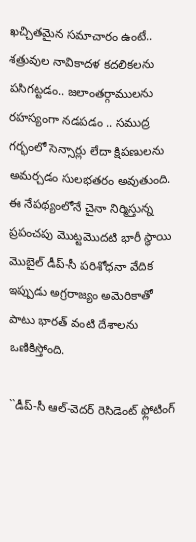ఖచ్చితమైన సమాచారం ఉంటే.. శత్రువుల నావికాదళ కదలికలను పసిగట్టడం.. జలాంతర్గాములను రహస్యంగా నడపడం .. సముద్ర గర్భంలో సెన్సార్లు లేదా క్షిపణులను అమర్చడం సులభతరం అవుతుంది. ఈ నేపథ్యంలోనే చైనా నిర్మిస్తున్న ప్రపంచపు మొట్టమొదటి భారీ స్థాయి మొబైల్ డీప్-సీ పరిశోధనా వేదిక ఇప్పుడు అగ్రరాజ్యం అమెరికాతో పాటు భారత్‌ వంటి దేశాలను ఒణికిస్తోంది.

``డీప్-సీ ఆల్-వెదర్ రెసిడెంట్ ఫ్లోటింగ్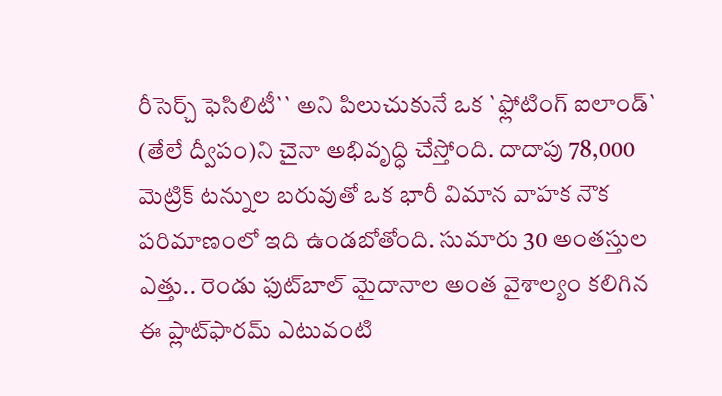రీసెర్చ్ ఫెసిలిటీ`` అని పిలుచుకునే ఒక `ఫ్లోటింగ్ ఐలాండ్` (తేలే ద్వీపం)ని చైనా అభివృద్ధి చేస్తోంది. దాదాపు 78,000 మెట్రిక్ టన్నుల బరువుతో ఒక భారీ విమాన వాహక నౌక పరిమాణంలో ఇది ఉండబోతోంది. సుమారు 30 అంతస్తుల ఎత్తు.. రెండు ఫుట్‌బాల్ మైదానాల అంత వైశాల్యం కలిగిన ఈ ప్లాట్‌ఫారమ్ ఎటువంటి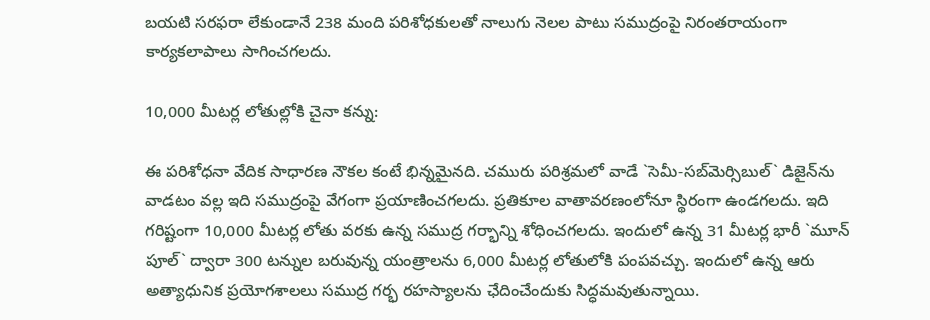బయటి సరఫరా లేకుండానే 238 మంది పరిశోధకులతో నాలుగు నెలల పాటు సముద్రంపై నిరంతరాయంగా కార్యకలాపాలు సాగించగలదు.

10,000 మీటర్ల లోతుల్లోకి చైనా కన్ను:

ఈ పరిశోధనా వేదిక సాధారణ నౌకల కంటే భిన్నమైనది. చమురు పరిశ్రమలో వాడే `సెమీ-సబ్‌మెర్సిబుల్` డిజైన్‌ను వాడటం వల్ల ఇది సముద్రంపై వేగంగా ప్రయాణించగలదు. ప్రతికూల వాతావరణంలోనూ స్థిరంగా ఉండగలదు. ఇది గరిష్టంగా 10,000 మీటర్ల లోతు వరకు ఉన్న సముద్ర గర్భాన్ని శోధించగలదు. ఇందులో ఉన్న 31 మీటర్ల భారీ `మూన్ పూల్` ద్వారా 300 టన్నుల బరువున్న యంత్రాలను 6,000 మీటర్ల లోతులోకి పంపవచ్చు. ఇందులో ఉన్న ఆరు అత్యాధునిక ప్రయోగశాలలు సముద్ర గర్భ రహస్యాలను ఛేదించేందుకు సిద్ధమవుతున్నాయి.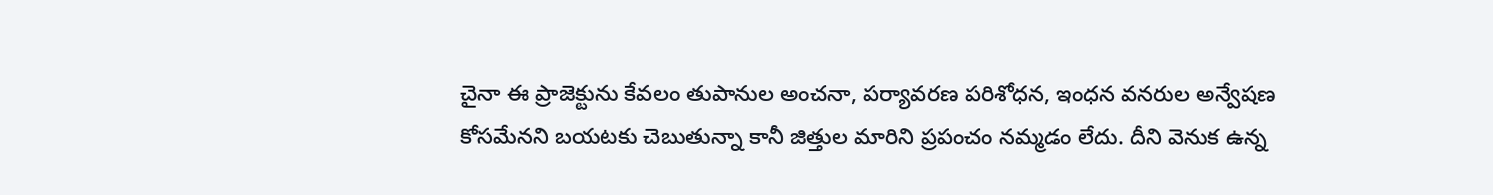చైనా ఈ ప్రాజెక్టును కేవలం తుపానుల అంచనా, పర్యావరణ పరిశోధన, ఇంధన వనరుల అన్వేషణ కోసమేనని బ‌య‌ట‌కు చెబుతున్నా కానీ జిత్తుల మారిని ప్ర‌పంచం న‌మ్మ‌డం లేదు. దీని వెనుక ఉన్న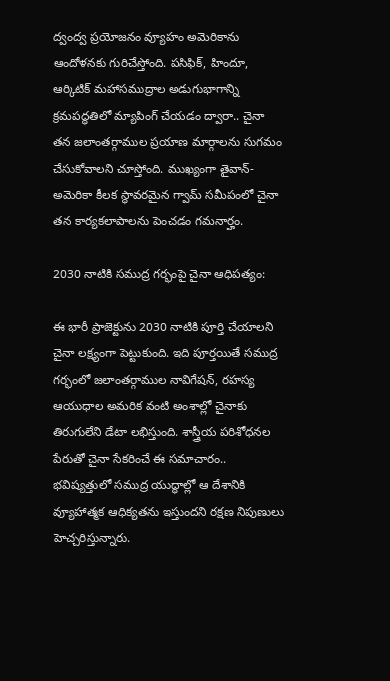ద్వంద్వ ప్రయోజనం వ్యూహం అమెరికాను ఆందోళనకు గురిచేస్తోంది. పసిఫిక్, హిందూ, ఆర్కిటిక్ మహాసముద్రాల అడుగుభాగాన్ని క్రమపద్ధతిలో మ్యాపింగ్ చేయడం ద్వారా.. చైనా తన జలాంతర్గాముల ప్రయాణ మార్గాలను సుగమం చేసుకోవాలని చూస్తోంది. ముఖ్యంగా తైవాన్- అమెరికా కీలక స్థావరమైన గ్వామ్ సమీపంలో చైనా తన కార్యకలాపాలను పెంచడం గమనార్హం.

2030 నాటికి సముద్ర గర్భంపై చైనా ఆధిపత్యం:

ఈ భారీ ప్రాజెక్టును 2030 నాటికి పూర్తి చేయాలని చైనా లక్ష్యంగా పెట్టుకుంది. ఇది పూర్తయితే సముద్ర గర్భంలో జలాంతర్గాముల నావిగేషన్, రహస్య ఆయుధాల అమరిక వంటి అంశాల్లో చైనాకు తిరుగులేని డేటా లభిస్తుంది. శాస్త్రీయ పరిశోధనల పేరుతో చైనా సేకరించే ఈ సమాచారం.. భవిష్యత్తులో సముద్ర యుద్ధాల్లో ఆ దేశానికి వ్యూహాత్మక ఆధిక్యతను ఇస్తుందని రక్షణ నిపుణులు హెచ్చరిస్తున్నారు.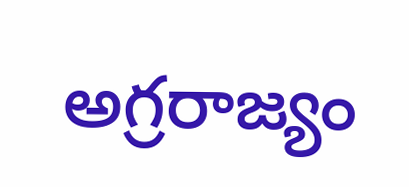అగ్రరాజ్యం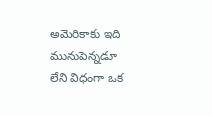అమెరికాకు ఇది మునుపెన్నడూ లేని విధంగా ఒక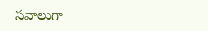సవాలుగా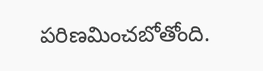పరిణమించబోతోంది.